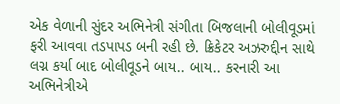એક વેળાની સુંદર અભિનેત્રી સંગીતા બિજલાની બોલીવૂડમાં ફરી આવવા તડપાપડ બની રહી છે. ક્રિકેટર અઝરુદ્દીન સાથે લગ્ન કર્યા બાદ બોલીવૂડને બાય.. બાય.. કરનારી આ અભિનેત્રીએ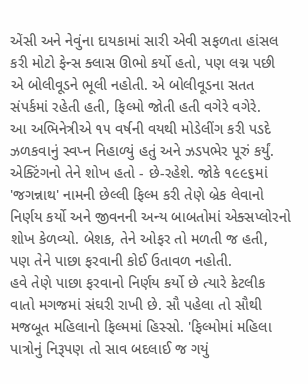એંસી અને નેવુંના દાયકામાં સારી એવી સફળતા હાંસલ કરી મોટો ફેન્સ ક્લાસ ઊભો કર્યો હતો, પણ લગ્ન પછી એ બોલીવૂડને ભૂલી નહોતી. એ બોલીવૂડના સતત સંપર્કમાં રહેતી હતી, ફિલ્મો જોતી હતી વગેરે વગેરે.
આ અભિનેત્રીએ ૧૫ વર્ષની વયથી મોડેલીંગ કરી પડદે ઝળકવાનું સ્વપ્ન નિહાળ્યું હતું અને ઝડપભેર પૂરું કર્યું. એક્ટિંગનો તેને શોખ હતો - છે-રહેશે. જોકે ૧૯૯૬માં 'જગન્નાથ' નામની છેલ્લી ફિલ્મ કરી તેણે બ્રેક લેવાનો નિર્ણય કર્યો અને જીવનની અન્ય બાબતોમાં એક્સપ્લોરનો શોખ કેળવ્યો. બેશક, તેને ઓફર તો મળતી જ હતી, પણ તેને પાછા ફરવાની કોઈ ઉતાવળ નહોતી.
હવે તેણે પાછા ફરવાનો નિર્ણય કર્યો છે ત્યારે કેટલીક વાતો મગજમાં સંઘરી રાખી છે. સૌ પહેલા તો સૌથી મજબૂત મહિલાનો ફિલ્મમાં હિસ્સો. 'ફિલ્મોમાં મહિલા પાત્રોનું નિરૂપણ તો સાવ બદલાઈ જ ગયું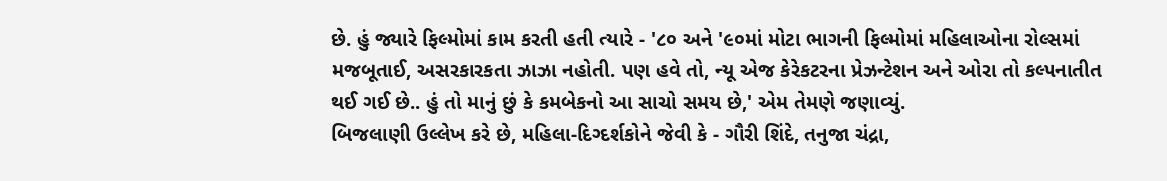છે. હું જ્યારે ફિલ્મોમાં કામ કરતી હતી ત્યારે - '૮૦ અને '૯૦માં મોટા ભાગની ફિલ્મોમાં મહિલાઓના રોલ્સમાં મજબૂતાઈ, અસરકારકતા ઝાઝા નહોતી. પણ હવે તો, ન્યૂ એજ કેરેકટરના પ્રેઝન્ટેશન અને ઓરા તો કલ્પનાતીત થઈ ગઈ છે.. હું તો માનું છું કે કમબેકનો આ સાચો સમય છે,' એમ તેમણે જણાવ્યું.
બિજલાણી ઉલ્લેખ કરે છે, મહિલા-દિગ્દર્શકોને જેવી કે - ગૌરી શિંદે, તનુજા ચંદ્રા,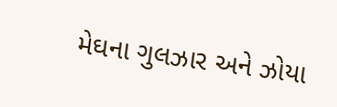મેઘના ગુલઝાર અને ઝોયા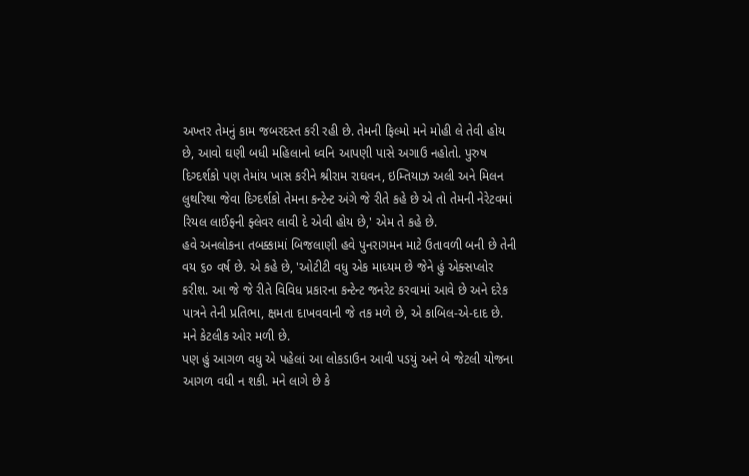અખ્તર તેમનું કામ જબરદસ્ત કરી રહી છે. તેમની ફિલ્મો મને મોહી લે તેવી હોય છે, આવો ઘણી બધી મહિલાનો ધ્વનિ આપણી પાસે અગાઉ નહોતો. પુરુષ દિગ્દર્શકો પણ તેમાંય ખાસ કરીને શ્રીરામ રાઘવન, ઇમ્તિયાઝ અલી અને મિલન લુથરિથા જેવા દિગ્દર્શકો તેમના કન્ટેન્ટ અંગે જે રીતે કહે છે એ તો તેમની નેરેટવમાં રિયલ લાઈફની ફ્લેવર લાવી દે એવી હોય છે,' એમ તે કહે છે.
હવે અનલોકના તબક્કામાં બિજલાણી હવે પુનરાગમન માટે ઉતાવળી બની છે તેની વય ૬૦ વર્ષ છે. એ કહે છે, 'ઓટીટી વધુ એક માધ્યમ છે જેને હું એક્સપ્લોર કરીશ. આ જે જે રીતે વિવિધ પ્રકારના કન્ટેન્ટ જનરેટ કરવામાં આવે છે અને દરેક પાત્રને તેની પ્રતિભા, ક્ષમતા દાખવવાની જે તક મળે છે, એ કાબિલ-એ-દાદ છે. મને કેટલીક ઓર મળી છે.
પણ હું આગળ વધુ એ પહેલાં આ લોકડાઉન આવી પડયું અને બે જેટલી યોજના આગળ વધી ન શકી. મને લાગે છે કે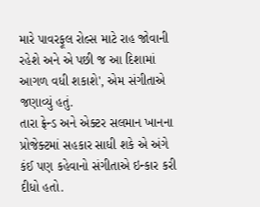મારે પાવરફૂલ રોલ્સ માટે રાહ જોવાની રહેશે અને એ પછી જ આ દિશામાં આગળ વધી શકાશે', એમ સંગીતાએ જણાવ્યું હતું.
તારા ફ્રેન્ડ અને એક્ટર સલમાન ખાનના પ્રોજેક્ટમાં સહકાર સાધી શકે એ અંગે કંઈ પણ કહેવાનો સંગીતાએ ઇન્કાર કરી દીધો હતો.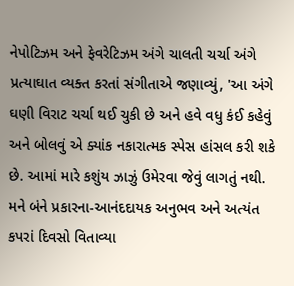નેપોટિઝમ અને ફેવરેટિઝમ અંગે ચાલતી ચર્ચા અંગે પ્રત્યાઘાત વ્યક્ત કરતાં સંગીતાએ જણાવ્યું, 'આ અંગે ઘણી વિરાટ ચર્ચા થઈ ચુકી છે અને હવે વધુ કંઈ કહેવું અને બોલવું એ ક્યાંક નકારાત્મક સ્પેસ હાંસલ કરી શકે છે. આમાં મારે કશુંય ઝાઝું ઉમેરવા જેવું લાગતું નથી. મને બંને પ્રકારના-આનંદદાયક અનુભવ અને અત્યંત કપરાં દિવસો વિતાવ્યા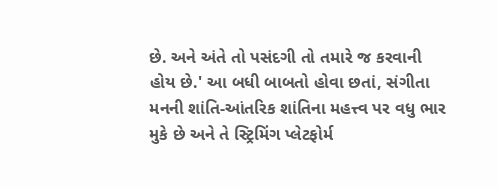છે. અને અંતે તો પસંદગી તો તમારે જ કરવાની હોય છે.' આ બધી બાબતો હોવા છતાં, સંગીતા મનની શાંતિ-આંતરિક શાંતિના મહત્ત્વ પર વધુ ભાર મુકે છે અને તે સ્ટ્રિમિંગ પ્લેટફોર્મ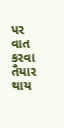પર વાત કરવા તૈયાર થાય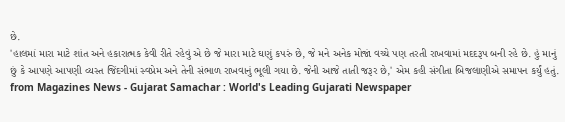છે.
'હાલમાં મારા માટે શાંત અને હકારાત્મક કેવી રીતે રહેવું એ છે જે મારા માટે ઘણું કપરું છે, જે મને અનેક મોજાં વચ્ચે પણ તરતી રાખવામાં મદદરૂપ બની રહે છે. હું માનું છું કે આપણે આપણી વ્યસ્ત જિંદગીમાં સ્વપ્રેમ અને તેની સંભાળ રાખવાનું ભૂલી ગયા છે. જેની આજે તાતી જરૂર છે,' એમ કહી સંગીતા બિજલાણીએ સમાપન કર્યું હતું.
from Magazines News - Gujarat Samachar : World's Leading Gujarati Newspaper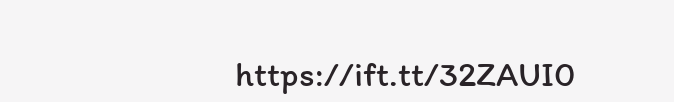https://ift.tt/32ZAUI0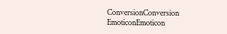ConversionConversion EmoticonEmoticon